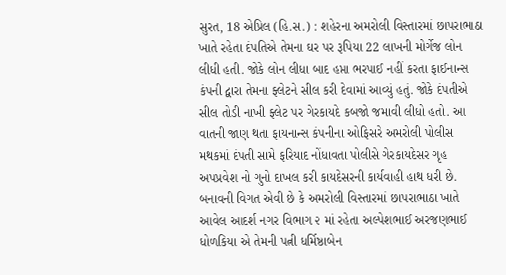સુરત, 18 એપ્રિલ (હિ.સ.) : શહેરના અમરોલી વિસ્તારમાં છાપરાભાઠા ખાતે રહેતા દંપતિએ તેમના ઘર પર રૂપિયા 22 લાખની મોર્ગેજ લોન લીધી હતી. જોકે લોન લીધા બાદ હપ્તા ભરપાઈ નહીં કરતા ફાઈનાન્સ કંપની દ્વારા તેમના ફ્લેટને સીલ કરી દેવામાં આવ્યું હતું. જોકે દંપતીએ સીલ તોડી નાખી ફ્લેટ પર ગેરકાયદે કબજો જમાવી લીધો હતો. આ વાતની જાણ થતા ફાયનાન્સ કંપનીના ઓફિસરે અમરોલી પોલીસ મથકમાં દંપતી સામે ફરિયાદ નોંધાવતા પોલીસે ગેરકાયદેસર ગૃહ અપપ્રવેશ નો ગુનો દાખલ કરી કાયદેસરની કાર્યવાહી હાથ ધરી છે.
બનાવની વિગત એવી છે કે અમરોલી વિસ્તારમાં છાપરાભાઠા ખાતે આવેલ આદર્શ નગર વિભાગ ૨ માં રહેતા અલ્પેશભાઈ અરજણભાઈ ધોળકિયા એ તેમની પત્ની ધર્મિષ્ઠાબેન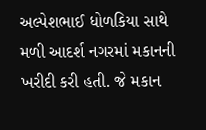અલ્પેશભાઈ ધોળકિયા સાથે મળી આદર્શ નગરમાં મકાનની ખરીદી કરી હતી. જે મકાન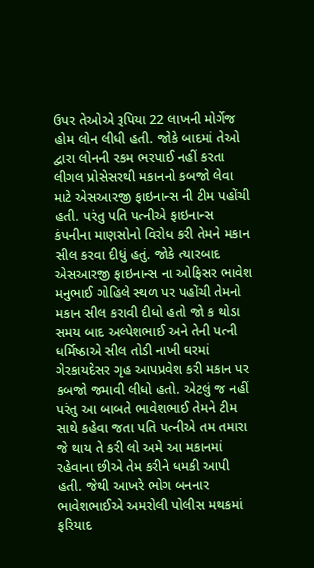ઉપર તેઓએ રૂપિયા 22 લાખની મોર્ગેજ હોમ લોન લીધી હતી. જોકે બાદમાં તેઓ દ્વારા લોનની રકમ ભરપાઈ નહીં કરતા લીગલ પ્રોસેસરથી મકાનનો કબજો લેવા માટે એસઆરજી ફાઇનાન્સ ની ટીમ પહોંચી હતી. પરંતુ પતિ પત્નીએ ફાઇનાન્સ કંપનીના માણસોનો વિરોધ કરી તેમને મકાન સીલ કરવા દીધું હતું. જોકે ત્યારબાદ એસઆરજી ફાઇનાન્સ ના ઓફિસર ભાવેશ મનુભાઈ ગોહિલે સ્થળ પર પહોંચી તેમનો મકાન સીલ કરાવી દીધો હતો જો ક થોડા સમય બાદ અલ્પેશભાઈ અને તેની પત્ની ધર્મિષ્ઠાએ સીલ તોડી નાખી ઘરમાં ગેરકાયદેસર ગૃહ આપપ્રવેશ કરી મકાન પર કબજો જમાવી લીધો હતો. એટલું જ નહીં પરંતુ આ બાબતે ભાવેશભાઈ તેમને ટીમ સાથે કહેવા જતા પતિ પત્નીએ તમ તમારા જે થાય તે કરી લો અમે આ મકાનમાં રહેવાના છીએ તેમ કરીને ધમકી આપી હતી. જેથી આખરે ભોગ બનનાર ભાવેશભાઈએ અમરોલી પોલીસ મથકમાં ફરિયાદ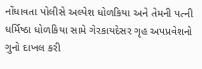નોંધાવતા પોલીસે અલ્પેશ ધોળકિયા અને તેમની પત્ની ધર્મિષ્ઠા ધોળકિયા સામે ગેરકાયદેસર ગૃહ અપપ્રવેશનો ગુનો દાખલ કરી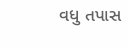વધુ તપાસ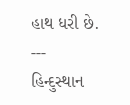હાથ ધરી છે.
---
હિન્દુસ્થાન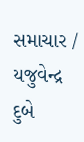સમાચાર / યજુવેન્દ્ર દુબે